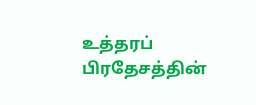உத்தரப் பிரதேசத்தின்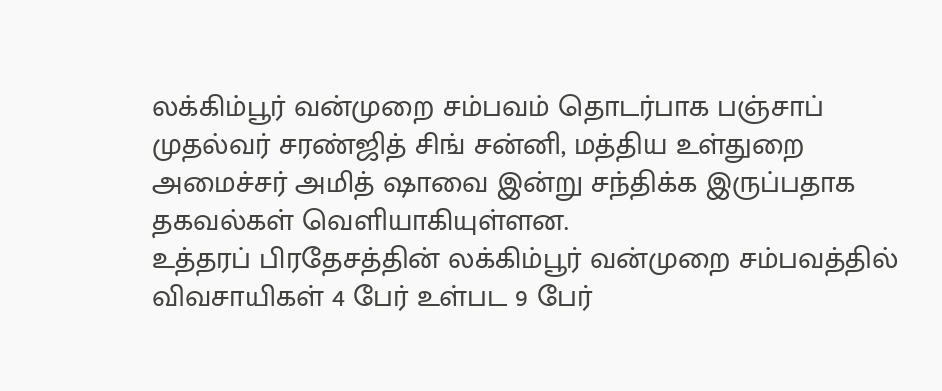லக்கிம்பூர் வன்முறை சம்பவம் தொடர்பாக பஞ்சாப் முதல்வர் சரண்ஜித் சிங் சன்னி, மத்திய உள்துறை அமைச்சர் அமித் ஷாவை இன்று சந்திக்க இருப்பதாக தகவல்கள் வெளியாகியுள்ளன.
உத்தரப் பிரதேசத்தின் லக்கிம்பூர் வன்முறை சம்பவத்தில் விவசாயிகள் 4 பேர் உள்பட 9 பேர்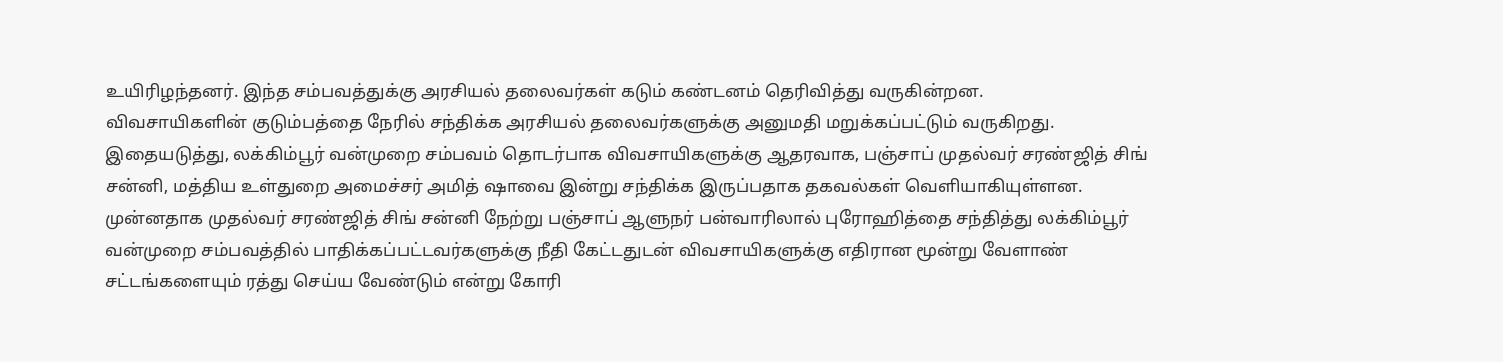உயிரிழந்தனர். இந்த சம்பவத்துக்கு அரசியல் தலைவர்கள் கடும் கண்டனம் தெரிவித்து வருகின்றன.
விவசாயிகளின் குடும்பத்தை நேரில் சந்திக்க அரசியல் தலைவர்களுக்கு அனுமதி மறுக்கப்பட்டும் வருகிறது.
இதையடுத்து, லக்கிம்பூர் வன்முறை சம்பவம் தொடர்பாக விவசாயிகளுக்கு ஆதரவாக, பஞ்சாப் முதல்வர் சரண்ஜித் சிங் சன்னி, மத்திய உள்துறை அமைச்சர் அமித் ஷாவை இன்று சந்திக்க இருப்பதாக தகவல்கள் வெளியாகியுள்ளன.
முன்னதாக முதல்வர் சரண்ஜித் சிங் சன்னி நேற்று பஞ்சாப் ஆளுநர் பன்வாரிலால் புரோஹித்தை சந்தித்து லக்கிம்பூர் வன்முறை சம்பவத்தில் பாதிக்கப்பட்டவர்களுக்கு நீதி கேட்டதுடன் விவசாயிகளுக்கு எதிரான மூன்று வேளாண் சட்டங்களையும் ரத்து செய்ய வேண்டும் என்று கோரி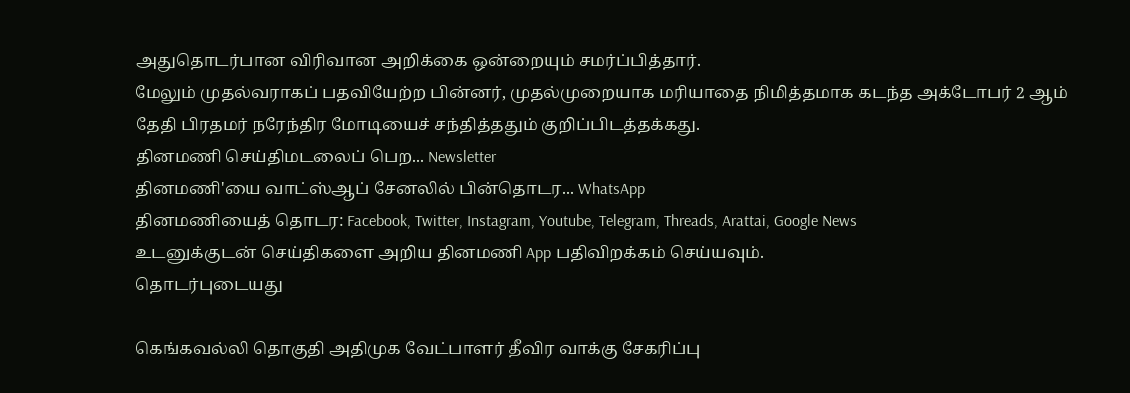அதுதொடர்பான விரிவான அறிக்கை ஒன்றையும் சமர்ப்பித்தார்.
மேலும் முதல்வராகப் பதவியேற்ற பின்னர், முதல்முறையாக மரியாதை நிமித்தமாக கடந்த அக்டோபர் 2 ஆம் தேதி பிரதமர் நரேந்திர மோடியைச் சந்தித்ததும் குறிப்பிடத்தக்கது.
தினமணி செய்திமடலைப் பெற... Newsletter
தினமணி'யை வாட்ஸ்ஆப் சேனலில் பின்தொடர... WhatsApp
தினமணியைத் தொடர: Facebook, Twitter, Instagram, Youtube, Telegram, Threads, Arattai, Google News
உடனுக்குடன் செய்திகளை அறிய தினமணி App பதிவிறக்கம் செய்யவும்.
தொடர்புடையது

கெங்கவல்லி தொகுதி அதிமுக வேட்பாளர் தீவிர வாக்கு சேகரிப்பு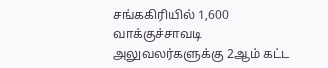சங்ககிரியில் 1,600 வாக்குச்சாவடி அலுவலர்களுக்கு 2ஆம் கட்ட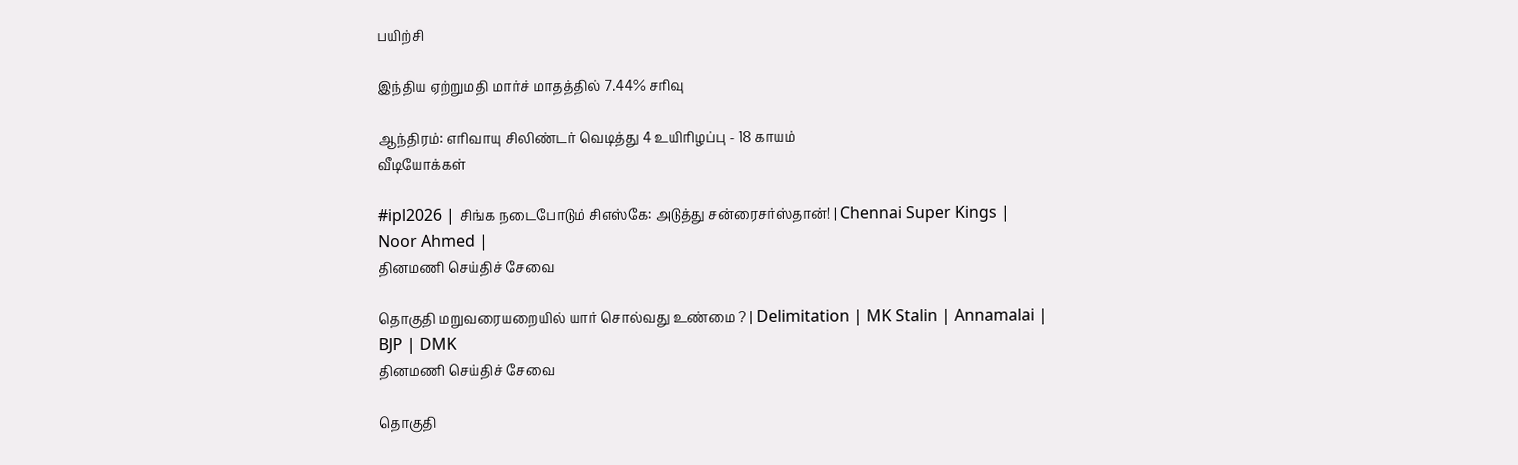பயிற்சி

இந்திய ஏற்றுமதி மார்ச் மாதத்தில் 7.44% சரிவு

ஆந்திரம்: எரிவாயு சிலிண்டர் வெடித்து 4 உயிரிழப்பு - 18 காயம்
வீடியோக்கள்

#ipl2026 | சிங்க நடைபோடும் சிஎஸ்கே: அடுத்து சன்ரைசர்ஸ்தான்! | Chennai Super Kings | Noor Ahmed |
தினமணி செய்திச் சேவை

தொகுதி மறுவரையறையில் யார் சொல்வது உண்மை ? | Delimitation | MK Stalin | Annamalai | BJP | DMK
தினமணி செய்திச் சேவை

தொகுதி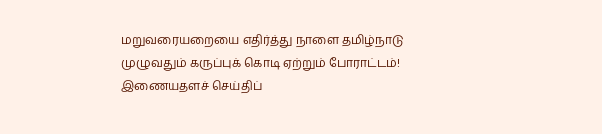மறுவரையறையை எதிர்த்து நாளை தமிழ்நாடு முழுவதும் கருப்புக் கொடி ஏற்றும் போராட்டம்!
இணையதளச் செய்திப்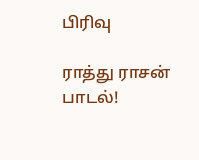பிரிவு

ராத்து ராசன் பாடல்!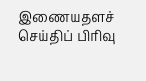இணையதளச் செய்திப் பிரிவு